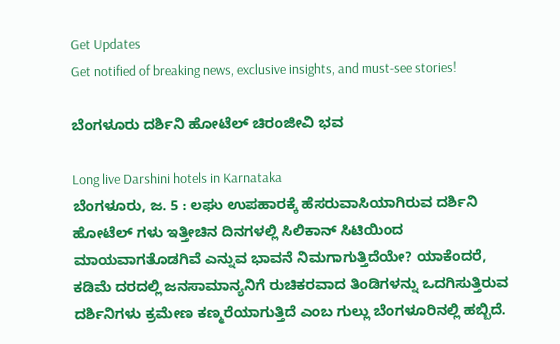Get Updates
Get notified of breaking news, exclusive insights, and must-see stories!

ಬೆಂಗಳೂರು ದರ್ಶಿನಿ ಹೋಟೆಲ್ ಚಿರಂಜೀವಿ ಭವ

Long live Darshini hotels in Karnataka
ಬೆಂಗಳೂರು, ಜ. 5 : ಲಘು ಉಪಹಾರಕ್ಕೆ ಹೆಸರುವಾಸಿಯಾಗಿರುವ ದರ್ಶಿನಿ ಹೋಟೆಲ್ ಗಳು ಇತ್ತೀಚಿನ ದಿನಗಳಲ್ಲಿ ಸಿಲಿಕಾನ್ ಸಿಟಿಯಿಂದ ಮಾಯವಾಗತೊಡಗಿವೆ ಎನ್ನುವ ಭಾವನೆ ನಿಮಗಾಗುತ್ತಿದೆಯೇ? ಯಾಕೆಂದರೆ, ಕಡಿಮೆ ದರದಲ್ಲಿ ಜನಸಾಮಾನ್ಯನಿಗೆ ರುಚಿಕರವಾದ ತಿಂಡಿಗಳನ್ನು ಒದಗಿಸುತ್ತಿರುವ ದರ್ಶಿನಿಗಳು ಕ್ರಮೇಣ ಕಣ್ಮರೆಯಾಗುತ್ತಿದೆ ಎಂಬ ಗುಲ್ಲು ಬೆಂಗಳೂರಿನಲ್ಲಿ ಹಬ್ಬಿದೆ.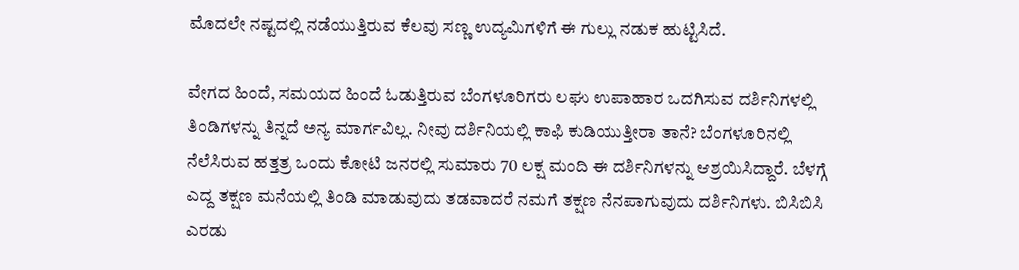ಮೊದಲೇ ನಷ್ಟದಲ್ಲಿ ನಡೆಯುತ್ತಿರುವ ಕೆಲವು ಸಣ್ಣ ಉದ್ಯಮಿಗಳಿಗೆ ಈ ಗುಲ್ಲು ನಡುಕ ಹುಟ್ಟಿಸಿದೆ.

ವೇಗದ ಹಿಂದೆ, ಸಮಯದ ಹಿಂದೆ ಓಡುತ್ತಿರುವ ಬೆಂಗಳೂರಿಗರು ಲಘು ಉಪಾಹಾರ ಒದಗಿಸುವ ದರ್ಶಿನಿಗಳಲ್ಲಿ ತಿಂಡಿಗಳನ್ನು ತಿನ್ನದೆ ಅನ್ಯ ಮಾರ್ಗವಿಲ್ಲ. ನೀವು ದರ್ಶಿನಿಯಲ್ಲಿ ಕಾಫಿ ಕುಡಿಯುತ್ತೀರಾ ತಾನೆ? ಬೆಂಗಳೂರಿನಲ್ಲಿ ನೆಲೆಸಿರುವ ಹತ್ತತ್ರ ಒಂದು ಕೋಟಿ ಜನರಲ್ಲಿ ಸುಮಾರು 70 ಲಕ್ಷ ಮಂದಿ ಈ ದರ್ಶಿನಿಗಳನ್ನು ಆಶ್ರಯಿಸಿದ್ದಾರೆ. ಬೆಳಗ್ಗೆ ಎದ್ದ ತಕ್ಷಣ ಮನೆಯಲ್ಲಿ ತಿಂಡಿ ಮಾಡುವುದು ತಡವಾದರೆ ನಮಗೆ ತಕ್ಷಣ ನೆನಪಾಗುವುದು ದರ್ಶಿನಿಗಳು. ಬಿಸಿಬಿಸಿ ಎರಡು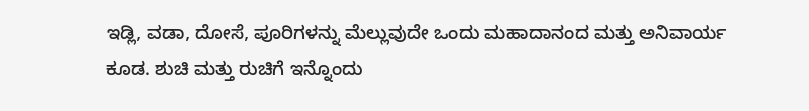ಇಡ್ಲಿ, ವಡಾ, ದೋಸೆ, ಪೂರಿಗಳನ್ನು ಮೆಲ್ಲುವುದೇ ಒಂದು ಮಹಾದಾನಂದ ಮತ್ತು ಅನಿವಾರ್ಯ ಕೂಡ. ಶುಚಿ ಮತ್ತು ರುಚಿಗೆ ಇನ್ನೊಂದು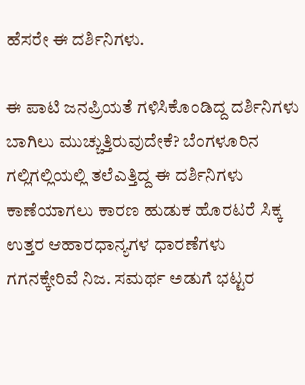ಹೆಸರೇ ಈ ದರ್ಶಿನಿಗಳು.

ಈ ಪಾಟಿ ಜನಪ್ರಿಯತೆ ಗಳಿಸಿಕೊಂಡಿದ್ದ ದರ್ಶಿನಿಗಳು ಬಾಗಿಲು ಮುಚ್ಚುತ್ತಿರುವುದೇಕೆ? ಬೆಂಗಳೂರಿನ ಗಲ್ಲಿಗಲ್ಲಿಯಲ್ಲಿ ತಲೆಎತ್ತಿದ್ದ ಈ ದರ್ಶಿನಿಗಳು ಕಾಣೆಯಾಗಲು ಕಾರಣ ಹುಡುಕ ಹೊರಟರೆ ಸಿಕ್ಕ ಉತ್ತರ ಆಹಾರಧಾನ್ಯಗಳ ಧಾರಣೆಗಳು ಗಗನಕ್ಕೇರಿವೆ ನಿಜ. ಸಮರ್ಥ ಅಡುಗೆ ಭಟ್ಟರ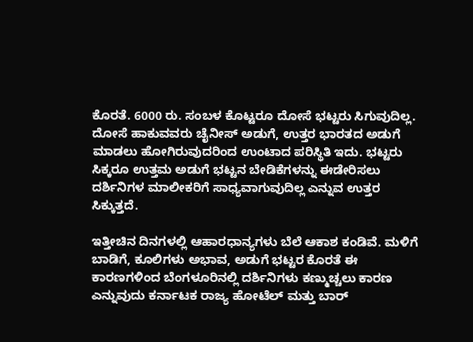ಕೊರತೆ. 6000 ರು. ಸಂಬಳ ಕೊಟ್ಟರೂ ದೋಸೆ ಭಟ್ಟರು ಸಿಗುವುದಿಲ್ಲ. ದೋಸೆ ಹಾಕುವವರು ಚೈನೀಸ್ ಅಡುಗೆ, ಉತ್ತರ ಭಾರತದ ಅಡುಗೆ ಮಾಡಲು ಹೋಗಿರುವುದರಿಂದ ಉಂಟಾದ ಪರಿಸ್ಥಿತಿ ಇದು. ಭಟ್ಟರು ಸಿಕ್ಕರೂ ಉತ್ತಮ ಅಡುಗೆ ಭಟ್ಟನ ಬೇಡಿಕೆಗಳನ್ನು ಈಡೇರಿಸಲು ದರ್ಶಿನಿಗಳ ಮಾಲೀಕರಿಗೆ ಸಾಧ್ಯವಾಗುವುದಿಲ್ಲ ಎನ್ನುವ ಉತ್ತರ ಸಿಕ್ಕುತ್ತದೆ.

ಇತ್ತೀಚಿನ ದಿನಗಳಲ್ಲಿ ಆಹಾರಧಾನ್ಯಗಳು ಬೆಲೆ ಆಕಾಶ ಕಂಡಿವೆ. ಮಳಿಗೆ ಬಾಡಿಗೆ, ಕೂಲಿಗಳು ಅಭಾವ, ಅಡುಗೆ ಭಟ್ಟರ ಕೊರತೆ ಈ ಕಾರಣಗಳಿಂದ ಬೆಂಗಳೂರಿನಲ್ಲಿ ದರ್ಶಿನಿಗಳು ಕಣ್ಮುಚ್ಚಲು ಕಾರಣ ಎನ್ನುವುದು ಕರ್ನಾಟಕ ರಾಜ್ಯ ಹೋಟೆಲ್ ಮತ್ತು ಬಾರ್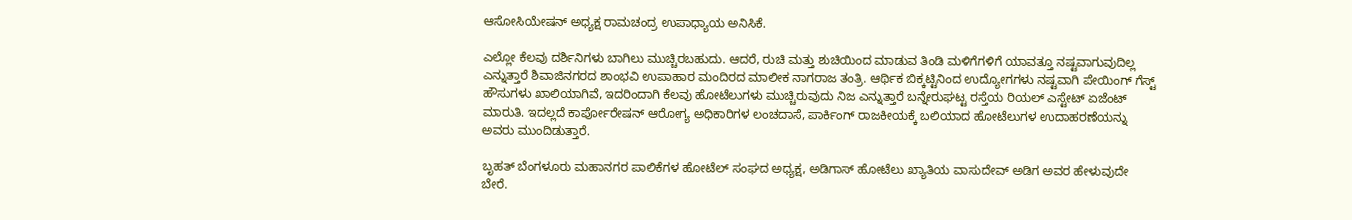ಆಸೋಸಿಯೇಷನ್ ಅಧ್ಯಕ್ಷ ರಾಮಚಂದ್ರ ಉಪಾಧ್ಯಾಯ ಅನಿಸಿಕೆ.

ಎಲ್ಲೋ ಕೆಲವು ದರ್ಶಿನಿಗಳು ಬಾಗಿಲು ಮುಚ್ಚಿರಬಹುದು. ಆದರೆ, ರುಚಿ ಮತ್ತು ಶುಚಿಯಿಂದ ಮಾಡುವ ತಿಂಡಿ ಮಳಿಗೆಗಳಿಗೆ ಯಾವತ್ತೂ ನಷ್ಟವಾಗುವುದಿಲ್ಲ ಎನ್ನುತ್ತಾರೆ ಶಿವಾಜಿನಗರದ ಶಾಂಭವಿ ಉಪಾಹಾರ ಮಂದಿರದ ಮಾಲೀಕ ನಾಗರಾಜ ತಂತ್ರಿ. ಆರ್ಥಿಕ ಬಿಕ್ಕಟ್ಟಿನಿಂದ ಉದ್ಯೋಗಗಳು ನಷ್ಟವಾಗಿ ಪೇಯಿಂಗ್ ಗೆಸ್ಟ್ ಹೌಸುಗಳು ಖಾಲಿಯಾಗಿವೆ, ಇದರಿಂದಾಗಿ ಕೆಲವು ಹೋಟೆಲುಗಳು ಮುಚ್ಚಿರುವುದು ನಿಜ ಎನ್ನುತ್ತಾರೆ ಬನ್ನೇರುಘಟ್ಟ ರಸ್ತೆಯ ರಿಯಲ್ ಎಸ್ಟೇಟ್ ಏಜೆಂಟ್ ಮಾರುತಿ. ಇದಲ್ಲದೆ ಕಾರ್ಪೋರೇಷನ್ ಆರೋಗ್ಯ ಅಧಿಕಾರಿಗಳ ಲಂಚದಾಸೆ, ಪಾರ್ಕಿಂಗ್ ರಾಜಕೀಯಕ್ಕೆ ಬಲಿಯಾದ ಹೋಟೆಲುಗಳ ಉದಾಹರಣೆಯನ್ನು ಅವರು ಮುಂದಿಡುತ್ತಾರೆ.

ಬೃಹತ್ ಬೆಂಗಳೂರು ಮಹಾನಗರ ಪಾಲಿಕೆಗಳ ಹೋಟೆಲ್ ಸಂಘದ ಅಧ್ಯಕ್ಷ, ಅಡಿಗಾಸ್ ಹೋಟೆಲು ಖ್ಯಾತಿಯ ವಾಸುದೇವ್ ಅಡಿಗ ಅವರ ಹೇಳುವುದೇ ಬೇರೆ.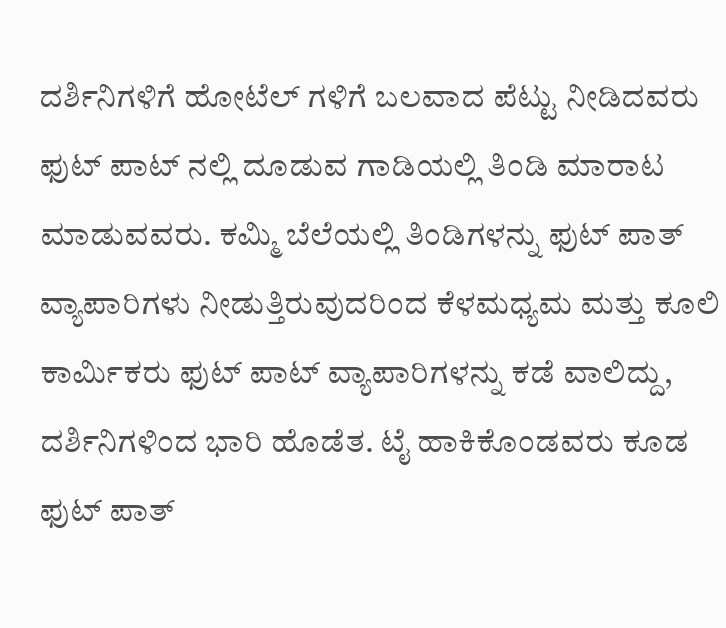ದರ್ಶಿನಿಗಳಿಗೆ ಹೋಟೆಲ್ ಗಳಿಗೆ ಬಲವಾದ ಪೆಟ್ಟು ನೀಡಿದವರು ಫುಟ್ ಪಾಟ್ ನಲ್ಲಿ ದೂಡುವ ಗಾಡಿಯಲ್ಲಿ ತಿಂಡಿ ಮಾರಾಟ ಮಾಡುವವರು. ಕಮ್ಮಿ ಬೆಲೆಯಲ್ಲಿ ತಿಂಡಿಗಳನ್ನು ಫುಟ್ ಪಾತ್ ವ್ಯಾಪಾರಿಗಳು ನೀಡುತ್ತಿರುವುದರಿಂದ ಕೆಳಮಧ್ಯಮ ಮತ್ತು ಕೂಲಿ ಕಾರ್ಮಿಕರು ಫುಟ್ ಪಾಟ್ ವ್ಯಾಪಾರಿಗಳನ್ನು ಕಡೆ ವಾಲಿದ್ದು, ದರ್ಶಿನಿಗಳಿಂದ ಭಾರಿ ಹೊಡೆತ. ಟೈ ಹಾಕಿಕೊಂಡವರು ಕೂಡ ಫುಟ್ ಪಾತ್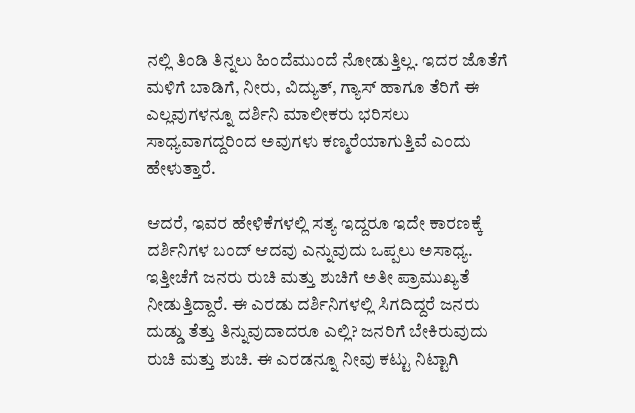ನಲ್ಲಿ ತಿಂಡಿ ತಿನ್ನಲು ಹಿಂದೆಮುಂದೆ ನೋಡುತ್ತಿಲ್ಲ. ಇದರ ಜೊತೆಗೆ ಮಳಿಗೆ ಬಾಡಿಗೆ, ನೀರು, ವಿದ್ಯುತ್, ಗ್ಯಾಸ್ ಹಾಗೂ ತೆರಿಗೆ ಈ ಎಲ್ಲವುಗಳನ್ನೂ ದರ್ಶಿನಿ ಮಾಲೀಕರು ಭರಿಸಲು ಸಾಧ್ಯವಾಗದ್ದರಿಂದ ಅವುಗಳು ಕಣ್ಮರೆಯಾಗುತ್ತಿವೆ ಎಂದು ಹೇಳುತ್ತಾರೆ.

ಆದರೆ, ಇವರ ಹೇಳಿಕೆಗಳಲ್ಲಿ ಸತ್ಯ ಇದ್ದರೂ ಇದೇ ಕಾರಣಕ್ಕೆ ದರ್ಶಿನಿಗಳ ಬಂದ್ ಆದವು ಎನ್ನುವುದು ಒಪ್ಪಲು ಅಸಾಧ್ಯ. ಇತ್ತೀಚೆಗೆ ಜನರು ರುಚಿ ಮತ್ತು ಶುಚಿಗೆ ಅತೀ ಪ್ರಾಮುಖ್ಯತೆ ನೀಡುತ್ತಿದ್ದಾರೆ. ಈ ಎರಡು ದರ್ಶಿನಿಗಳಲ್ಲಿ ಸಿಗದಿದ್ದರೆ ಜನರು ದುಡ್ಡು ತೆತ್ತು ತಿನ್ನುವುದಾದರೂ ಎಲ್ಲಿ? ಜನರಿಗೆ ಬೇಕಿರುವುದು ರುಚಿ ಮತ್ತು ಶುಚಿ. ಈ ಎರಡನ್ನೂ ನೀವು ಕಟ್ಟು ನಿಟ್ಟಾಗಿ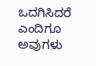ಒದಗಿಸಿದರೆ ಎಂದಿಗೂ ಅವುಗಳು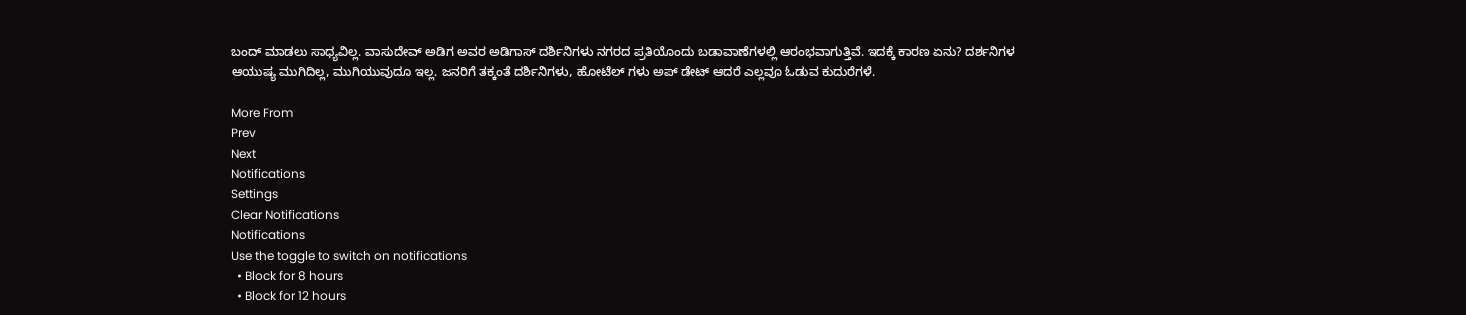ಬಂದ್ ಮಾಡಲು ಸಾಧ್ಯವಿಲ್ಲ. ವಾಸುದೇವ್ ಅಡಿಗ ಅವರ ಅಡಿಗಾಸ್ ದರ್ಶಿನಿಗಳು ನಗರದ ಪ್ರತಿಯೊಂದು ಬಡಾವಾಣೆಗಳಲ್ಲಿ ಆರಂಭವಾಗುತ್ತಿವೆ. ಇದಕ್ಕೆ ಕಾರಣ ಏನು? ದರ್ಶನಿಗಳ ಆಯುಷ್ಯ ಮುಗಿದಿಲ್ಲ, ಮುಗಿಯುವುದೂ ಇಲ್ಲ. ಜನರಿಗೆ ತಕ್ಕಂತೆ ದರ್ಶಿನಿಗಳು, ಹೋಟೆಲ್ ಗಳು ಅಪ್ ಡೇಟ್ ಆದರೆ ಎಲ್ಲವೂ ಓಡುವ ಕುದುರೆಗಳೆ.

More From
Prev
Next
Notifications
Settings
Clear Notifications
Notifications
Use the toggle to switch on notifications
  • Block for 8 hours
  • Block for 12 hours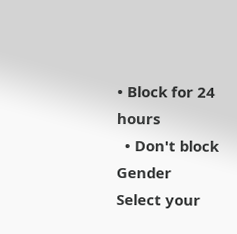• Block for 24 hours
  • Don't block
Gender
Select your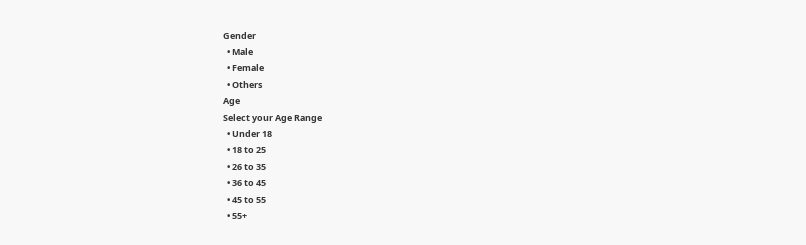Gender
  • Male
  • Female
  • Others
Age
Select your Age Range
  • Under 18
  • 18 to 25
  • 26 to 35
  • 36 to 45
  • 45 to 55
  • 55+